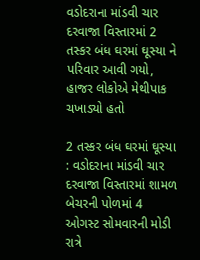વડોદરાના માંડવી ચાર દરવાજા વિસ્તારમાં 2 તસ્કર બંધ ઘરમાં ઘૂસ્યા ને પરિવાર આવી ગયો, હાજર લોકોએ મેથીપાક ચખાડ્યો હતો

2 તસ્કર બંધ ઘરમાં ઘૂસ્યા : વડોદરાના માંડવી ચાર દરવાજા વિસ્તારમાં શામળ બેચરની પોળમાં 4 ઓગસ્ટ સોમવારની મોડી રાત્રે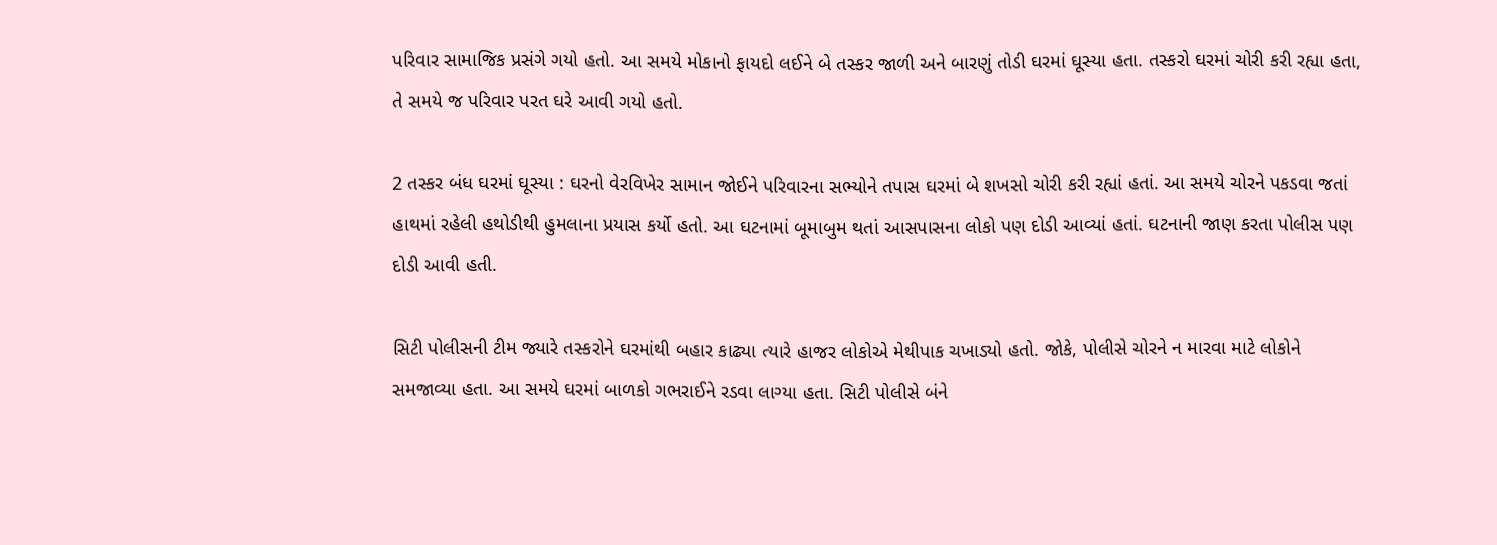પરિવાર સામાજિક પ્રસંગે ગયો હતો. આ સમયે મોકાનો ફાયદો લઈને બે તસ્કર જાળી અને બારણું તોડી ઘરમાં ઘૂસ્યા હતા. તસ્કરો ઘરમાં ચોરી કરી રહ્યા હતા, તે સમયે જ પરિવાર પરત ઘરે આવી ગયો હતો.

2 તસ્કર બંધ ઘરમાં ઘૂસ્યા : ઘરનો વેરવિખેર સામાન જોઈને પરિવારના સભ્યોને તપાસ ઘરમાં બે શખસો ચોરી કરી રહ્યાં હતાં. આ સમયે ચોરને પકડવા જતાં હાથમાં રહેલી હથોડીથી હુમલાના પ્રયાસ કર્યો હતો. આ ઘટનામાં બૂમાબુમ થતાં આસપાસના લોકો પણ દોડી આવ્યાં હતાં. ઘટનાની જાણ કરતા પોલીસ પણ દોડી આવી હતી.

સિટી પોલીસની ટીમ જ્યારે તસ્કરોને ઘરમાંથી બહાર કાઢ્યા ત્યારે હાજર લોકોએ મેથીપાક ચખાડ્યો હતો. જોકે, પોલીસે ચોરને ન મારવા માટે લોકોને સમજાવ્યા હતા. આ સમયે ઘરમાં બાળકો ગભરાઈને રડવા લાગ્યા હતા. સિટી પોલીસે બંને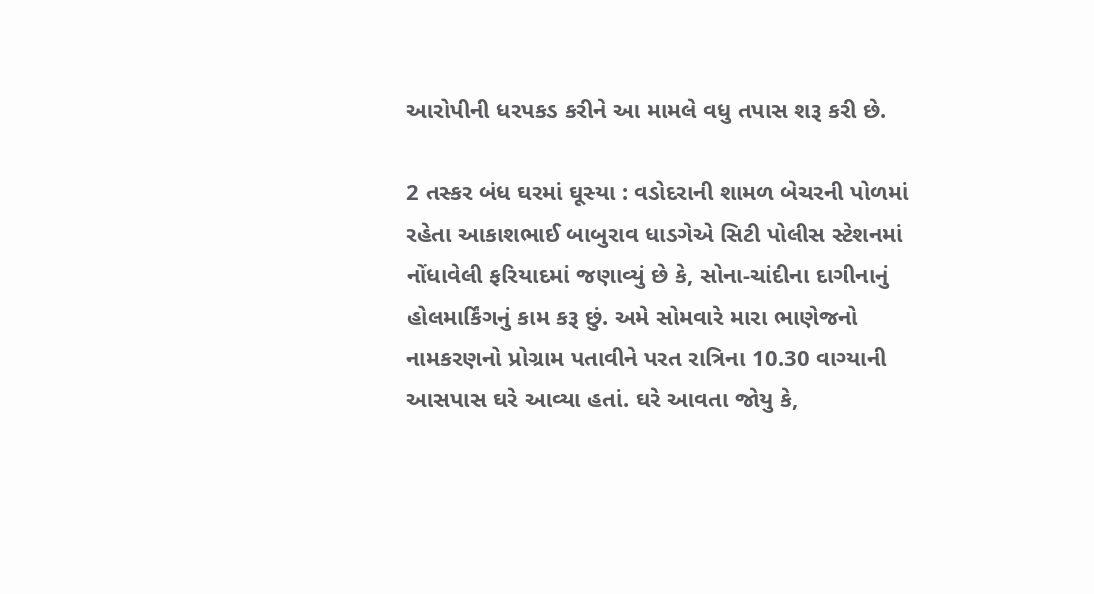આરોપીની ધરપકડ કરીને આ મામલે વધુ તપાસ શરૂ કરી છે.

2 તસ્કર બંધ ઘરમાં ઘૂસ્યા : વડોદરાની શામળ બેચરની પોળમાં રહેતા આકાશભાઈ બાબુરાવ ધાડગેએ સિટી પોલીસ સ્ટેશનમાં નોંધાવેલી ફરિયાદમાં જણાવ્યું છે કે, સોના-ચાંદીના દાગીનાનું હોલમાર્કિંગનું કામ કરૂ છું. અમે સોમવારે મારા ભાણેજનો નામકરણનો પ્રોગ્રામ પતાવીને પરત રાત્રિના 10.30 વાગ્યાની આસપાસ ઘરે આવ્યા હતાં. ઘરે આવતા જોયુ કે,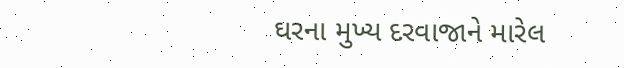ઘરના મુખ્ય દરવાજાને મારેલ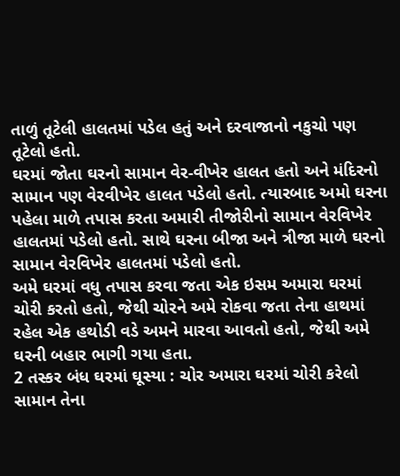તાળું તૂટેલી હાલતમાં પડેલ હતું અને દરવાજાનો નકુચો પણ તૂટેલો હતો.
ઘરમાં જોતા ઘરનો સામાન વેર-વીખેર હાલત હતો અને મંદિરનો સામાન પણ વેરવીખે૨ હાલત પડેલો હતો. ત્યારબાદ અમો ઘરના પહેલા માળે તપાસ કરતા અમારી તીજોરીનો સામાન વેરવિખેર હાલતમાં પડેલો હતો. સાથે ઘરના બીજા અને ત્રીજા માળે ઘરનો સામાન વેરવિખેર હાલતમાં પડેલો હતો.
અમે ઘરમાં વધુ તપાસ કરવા જતા એક ઇસમ અમારા ઘરમાં ચોરી કરતો હતો, જેથી ચોરને અમે રોકવા જતા તેના હાથમાં રહેલ એક હથોડી વડે અમને મારવા આવતો હતો, જેથી અમે ઘરની બહાર ભાગી ગયા હતા.
2 તસ્કર બંધ ઘરમાં ઘૂસ્યા : ચોર અમારા ઘરમાં ચોરી કરેલો સામાન તેના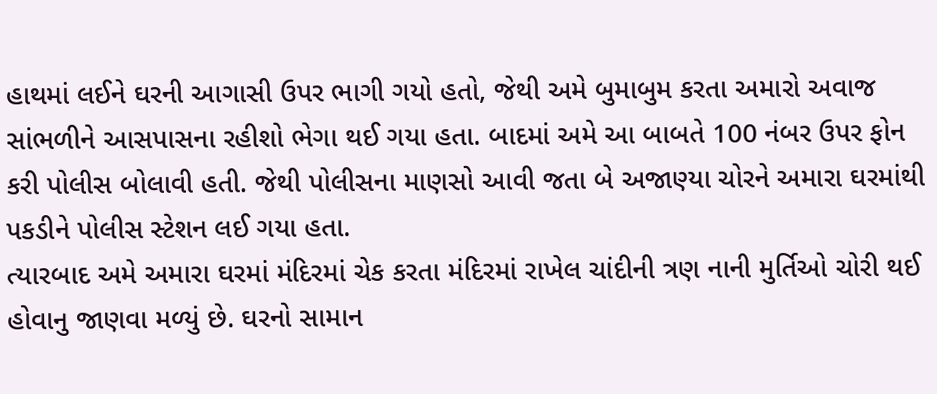હાથમાં લઈને ઘરની આગાસી ઉપર ભાગી ગયો હતો, જેથી અમે બુમાબુમ કરતા અમારો અવાજ સાંભળીને આસપાસના રહીશો ભેગા થઈ ગયા હતા. બાદમાં અમે આ બાબતે 100 નંબર ઉપર ફોન કરી પોલીસ બોલાવી હતી. જેથી પોલીસના માણસો આવી જતા બે અજાણ્યા ચોરને અમારા ઘરમાંથી પકડીને પોલીસ સ્ટેશન લઈ ગયા હતા.
ત્યારબાદ અમે અમારા ઘરમાં મંદિરમાં ચેક કરતા મંદિરમાં રાખેલ ચાંદીની ત્રણ નાની મુર્તિઓ ચોરી થઈ હોવાનુ જાણવા મળ્યું છે. ઘરનો સામાન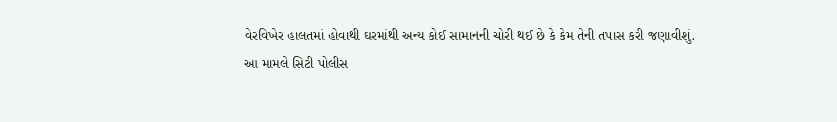વેરવિખેર હાલતમાં હોવાથી ઘરમાંથી અન્ય કોઈ સામાનની ચોરી થઈ છે કે કેમ તેની તપાસ કરી જણાવીશું.
આ મામલે સિટી પોલીસ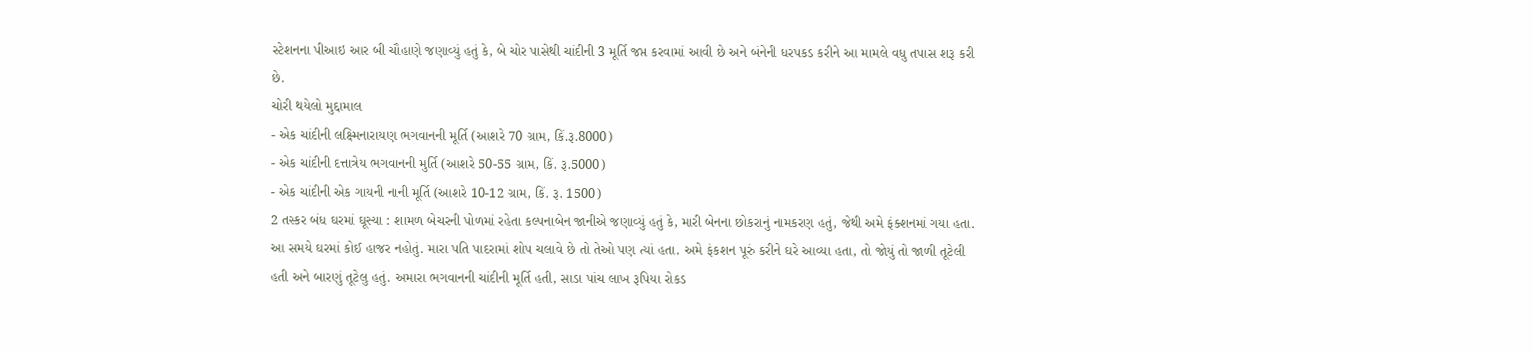સ્ટેશનના પીઆઇ આર બી ચૌહાણે જણાવ્યું હતું કે, બે ચોર પાસેથી ચાંદીની 3 મૂર્તિ જપ્ત કરવામાં આવી છે અને બંનેની ધરપકડ કરીને આ મામલે વધુ તપાસ શરૂ કરી છે.
ચોરી થયેલો મુદ્દામાલ
- એક ચાંદીની લક્ષ્મિનારાયણ ભગવાનની મૂર્તિ (આશરે 70 ગ્રામ, કિં.રૂ.8000)
- એક ચાંદીની દત્તાત્રેય ભગવાનની મુર્તિ (આશરે 50-55 ગ્રામ, કિં. રૂ.5000)
- એક ચાંદીની એક ગાયની નાની મૂર્તિ (આશરે 10-12 ગ્રામ, કિં. રૂ. 1500)
2 તસ્કર બંધ ઘરમાં ઘૂસ્યા : શામળ બેચરની પોળમાં રહેતા કલ્પનાબેન જાનીએ જણાવ્યું હતું કે, મારી બેનના છોકરાનું નામકરણ હતું, જેથી અમે ફંક્શનમાં ગયા હતા. આ સમયે ઘરમાં કોઈ હાજર નહોતું. મારા પતિ પાદરામાં શોપ ચલાવે છે તો તેઓ પણ ત્યાં હતા. અમે ફંકશન પૂરું કરીને ઘરે આવ્યા હતા, તો જોયું તો જાળી તૂટેલી હતી અને બારણું તૂટેલુ હતું. અમારા ભગવાનની ચાંદીની મૂર્તિ હતી, સાડા પાંચ લાખ રૂપિયા રોકડ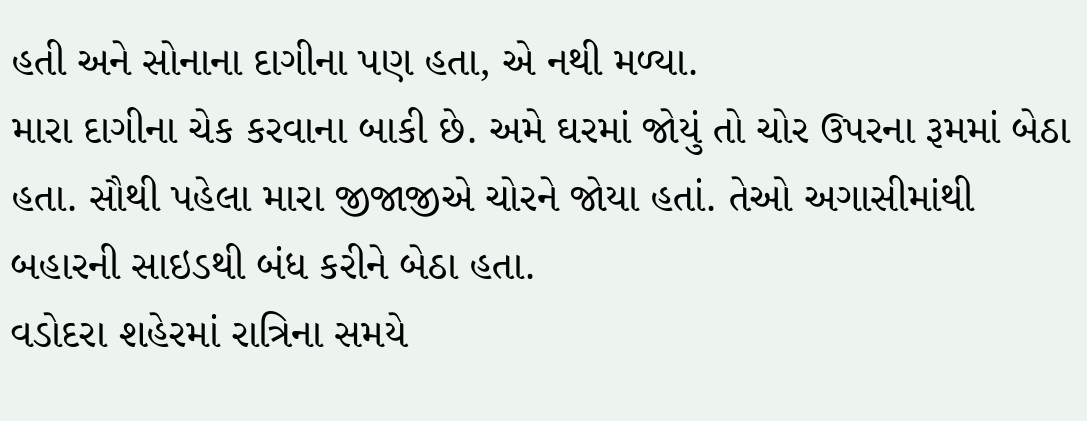હતી અને સોનાના દાગીના પણ હતા, એ નથી મળ્યા.
મારા દાગીના ચેક કરવાના બાકી છે. અમે ઘરમાં જોયું તો ચોર ઉપરના રૂમમાં બેઠા હતા. સૌથી પહેલા મારા જીજાજીએ ચોરને જોયા હતાં. તેઓ અગાસીમાંથી બહારની સાઇડથી બંધ કરીને બેઠા હતા.
વડોદરા શહેરમાં રાત્રિના સમયે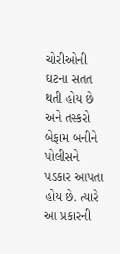ચોરીઓની ઘટના સતત થતી હોય છે અને તસ્કરો બેફામ બનીને પોલીસને પડકાર આપતા હોય છે. ત્યારે આ પ્રકારની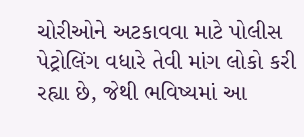ચોરીઓને અટકાવવા માટે પોલીસ પેટ્રોલિંગ વધારે તેવી માંગ લોકો કરી રહ્યા છે, જેથી ભવિષ્યમાં આ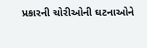પ્રકારની ચોરીઓની ઘટનાઓને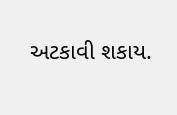અટકાવી શકાય.